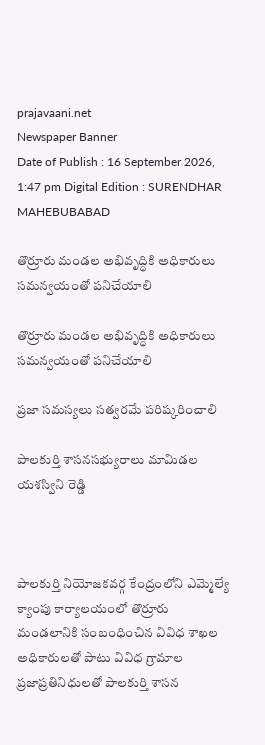prajavaani.net
Newspaper Banner
Date of Publish : 16 September 2026, 1:47 pm Digital Edition : SURENDHAR MAHEBUBABAD

తొర్రూరు మండల అభివృద్ధికి అధికారులు సమన్వయంతో పనిచేయాలి

తొర్రూరు మండల అభివృద్ధికి అధికారులు సమన్వయంతో పనిచేయాలి

ప్రజా సమస్యలు సత్వరమే పరిష్కరించాలి

పాలకుర్తి శాసనసభ్యురాలు మామిడల యశస్విని రెడ్డి



పాలకుర్తి నియోజకవర్గ కేంద్రంలోని ఎమ్మెల్యే క్యాంపు కార్యాలయంలో తొర్రూరు మండలానికి సంబంధించిన వివిధ శాఖల అధికారులతో పాటు వివిధ గ్రామాల ప్రజాప్రతినిధులతో పాలకుర్తి శాసన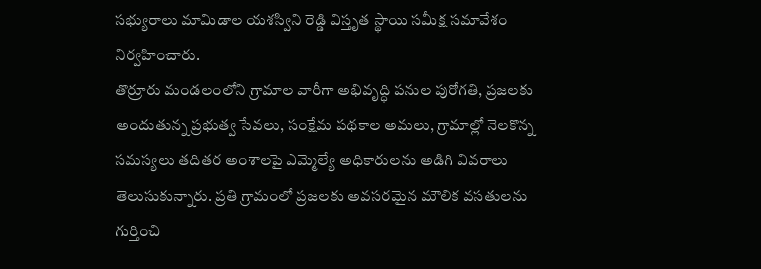సభ్యురాలు మామిడాల యశస్విని రెడ్డి విస్తృత స్థాయి సమీక్ష సమావేశం నిర్వహించారు.
తొర్రూరు మండలంలోని గ్రామాల వారీగా అభివృద్ధి పనుల పురోగతి, ప్రజలకు అందుతున్న ప్రభుత్వ సేవలు, సంక్షేమ పథకాల అమలు, గ్రామాల్లో నెలకొన్న సమస్యలు తదితర అంశాలపై ఎమ్మెల్యే అధికారులను అడిగి వివరాలు తెలుసుకున్నారు. ప్రతి గ్రామంలో ప్రజలకు అవసరమైన మౌలిక వసతులను గుర్తించి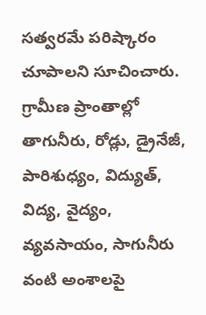సత్వరమే పరిష్కారం చూపాలని సూచించారు.
గ్రామీణ ప్రాంతాల్లో తాగునీరు, రోడ్లు, డ్రైనేజీ, పారిశుధ్యం, విద్యుత్, విద్య, వైద్యం, వ్యవసాయం, సాగునీరు వంటి అంశాలపై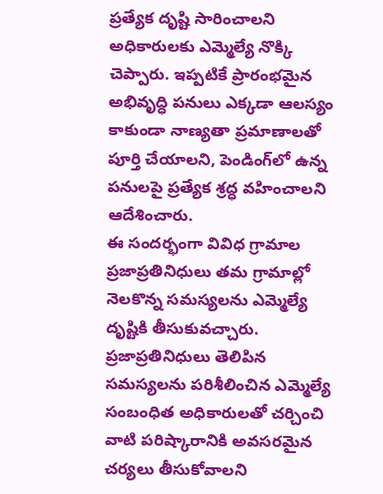ప్రత్యేక దృష్టి సారించాలని అధికారులకు ఎమ్మెల్యే నొక్కి చెప్పారు. ఇప్పటికే ప్రారంభమైన అభివృద్ధి పనులు ఎక్కడా ఆలస్యం కాకుండా నాణ్యతా ప్రమాణాలతో పూర్తి చేయాలని, పెండింగ్‌లో ఉన్న పనులపై ప్రత్యేక శ్రద్ధ వహించాలని ఆదేశించారు.
ఈ సందర్భంగా వివిధ గ్రామాల ప్రజాప్రతినిధులు తమ గ్రామాల్లో నెలకొన్న సమస్యలను ఎమ్మెల్యే దృష్టికి తీసుకువచ్చారు. ప్రజాప్రతినిధులు తెలిపిన సమస్యలను పరిశీలించిన ఎమ్మెల్యే సంబంధిత అధికారులతో చర్చించి వాటి పరిష్కారానికి అవసరమైన చర్యలు తీసుకోవాలని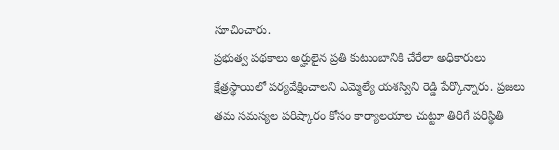సూచించారు.
ప్రభుత్వ పథకాలు అర్హులైన ప్రతి కుటుంబానికి చేరేలా అధికారులు క్షేత్రస్థాయిలో పర్యవేక్షించాలని ఎమ్మెల్యే యశస్విని రెడ్డి పేర్కొన్నారు. ప్రజలు తమ సమస్యల పరిష్కారం కోసం కార్యాలయాల చుట్టూ తిరిగే పరిస్థితి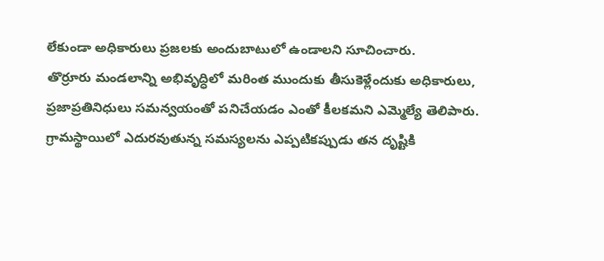లేకుండా అధికారులు ప్రజలకు అందుబాటులో ఉండాలని సూచించారు.
తొర్రూరు మండలాన్ని అభివృద్ధిలో మరింత ముందుకు తీసుకెళ్లేందుకు అధికారులు, ప్రజాప్రతినిధులు సమన్వయంతో పనిచేయడం ఎంతో కీలకమని ఎమ్మెల్యే తెలిపారు. గ్రామస్థాయిలో ఎదురవుతున్న సమస్యలను ఎప్పటికప్పుడు తన దృష్టికి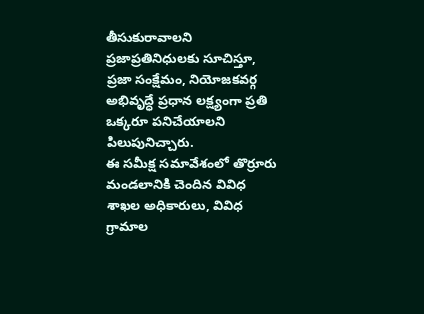తీసుకురావాలని ప్రజాప్రతినిధులకు సూచిస్తూ, ప్రజా సంక్షేమం, నియోజకవర్గ అభివృద్ధే ప్రధాన లక్ష్యంగా ప్రతి ఒక్కరూ పనిచేయాలని పిలుపునిచ్చారు.
ఈ సమీక్ష సమావేశంలో తొర్రూరు మండలానికి చెందిన వివిధ శాఖల అధికారులు, వివిధ గ్రామాల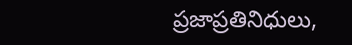ప్రజాప్రతినిధులు,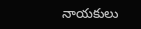నాయకులు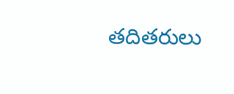తదితరులు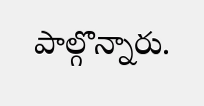పాల్గొన్నారు.